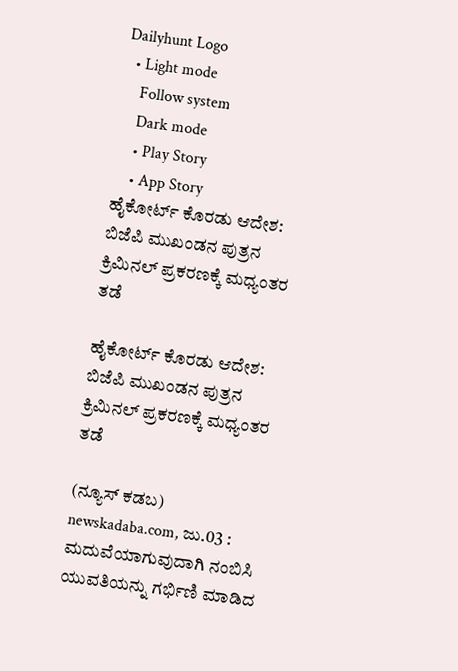Dailyhunt Logo
  • Light mode
    Follow system
    Dark mode
    • Play Story
    • App Story
ಹೈಕೋರ್ಟ್‌ ಕೊರಡು ಆದೇಶ: ಬಿಜೆಪಿ ಮುಖಂಡನ ಪುತ್ರನ ಕ್ರಿಮಿನಲ್ ಪ್ರಕರಣಕ್ಕೆ ಮಧ್ಯಂತರ ತಡೆ

ಹೈಕೋರ್ಟ್‌ ಕೊರಡು ಆದೇಶ: ಬಿಜೆಪಿ ಮುಖಂಡನ ಪುತ್ರನ ಕ್ರಿಮಿನಲ್ ಪ್ರಕರಣಕ್ಕೆ ಮಧ್ಯಂತರ ತಡೆ

(ನ್ಯೂಸ್‌ ಕಡಬ) newskadaba.com, ಜು.03 : ಮದುವೆಯಾಗುವುದಾಗಿ ನಂಬಿಸಿ ಯುವತಿಯನ್ನು ಗರ್ಭಿಣಿ ಮಾಡಿದ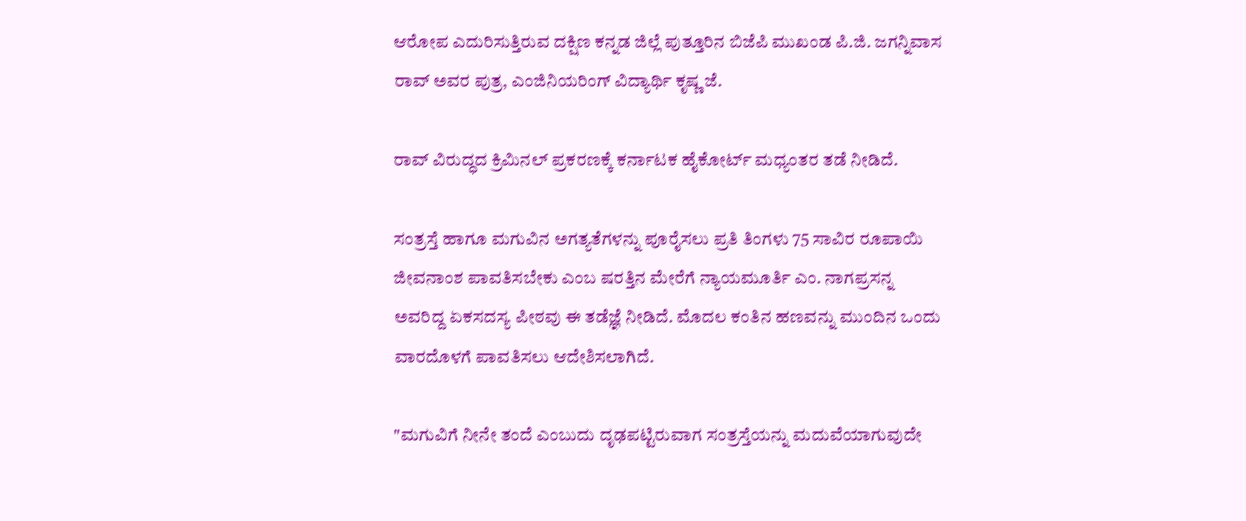ಆರೋಪ ಎದುರಿಸುತ್ತಿರುವ ದಕ್ಷಿಣ ಕನ್ನಡ ಜಿಲ್ಲೆ ಪುತ್ತೂರಿನ ಬಿಜೆಪಿ ಮುಖಂಡ ಪಿ.ಜಿ. ಜಗನ್ನಿವಾಸ ರಾವ್ ಅವರ ಪುತ್ರ, ಎಂಜಿನಿಯರಿಂಗ್ ವಿದ್ಯಾರ್ಥಿ ಕೃಷ್ಣ ಜೆ.

ರಾವ್ ವಿರುದ್ಧದ ಕ್ರಿಮಿನಲ್ ಪ್ರಕರಣಕ್ಕೆ ಕರ್ನಾಟಕ ಹೈಕೋರ್ಟ್ ಮಧ್ಯಂತರ ತಡೆ ನೀಡಿದೆ.

ಸಂತ್ರಸ್ತೆ ಹಾಗೂ ಮಗುವಿನ ಅಗತ್ಯತೆಗಳನ್ನು ಪೂರೈಸಲು ಪ್ರತಿ ತಿಂಗಳು 75 ಸಾವಿರ ರೂಪಾಯಿ ಜೀವನಾಂಶ ಪಾವತಿಸಬೇಕು ಎಂಬ ಷರತ್ತಿನ ಮೇರೆಗೆ ನ್ಯಾಯಮೂರ್ತಿ ಎಂ. ನಾಗಪ್ರಸನ್ನ ಅವರಿದ್ದ ಏಕಸದಸ್ಯ ಪೀಠವು ಈ ತಡೆಜ್ಞೆ ನೀಡಿದೆ. ಮೊದಲ ಕಂತಿನ ಹಣವನ್ನು ಮುಂದಿನ ಒಂದು ವಾರದೊಳಗೆ ಪಾವತಿಸಲು ಆದೇಶಿಸಲಾಗಿದೆ.

"ಮಗುವಿಗೆ ನೀನೇ ತಂದೆ ಎಂಬುದು ದೃಢಪಟ್ಟಿರುವಾಗ ಸಂತ್ರಸ್ತೆಯನ್ನು ಮದುವೆಯಾಗುವುದೇ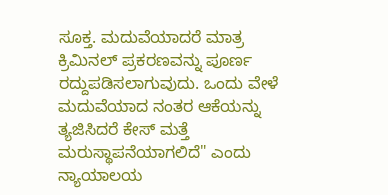ಸೂಕ್ತ. ಮದುವೆಯಾದರೆ ಮಾತ್ರ ಕ್ರಿಮಿನಲ್ ಪ್ರಕರಣವನ್ನು ಪೂರ್ಣ ರದ್ದುಪಡಿಸಲಾಗುವುದು. ಒಂದು ವೇಳೆ ಮದುವೆಯಾದ ನಂತರ ಆಕೆಯನ್ನು ತ್ಯಜಿಸಿದರೆ ಕೇಸ್ ಮತ್ತೆ ಮರುಸ್ಥಾಪನೆಯಾಗಲಿದೆ" ಎಂದು ನ್ಯಾಯಾಲಯ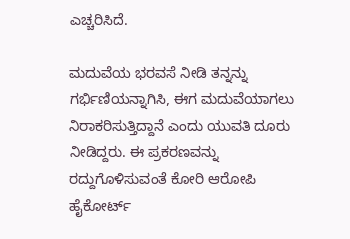ಎಚ್ಚರಿಸಿದೆ.

ಮದುವೆಯ ಭರವಸೆ ನೀಡಿ ತನ್ನನ್ನು ಗರ್ಭಿಣಿಯನ್ನಾಗಿಸಿ, ಈಗ ಮದುವೆಯಾಗಲು ನಿರಾಕರಿಸುತ್ತಿದ್ದಾನೆ ಎಂದು ಯುವತಿ ದೂರು ನೀಡಿದ್ದರು. ಈ ಪ್ರಕರಣವನ್ನು ರದ್ದುಗೊಳಿಸುವಂತೆ ಕೋರಿ ಆರೋಪಿ ಹೈಕೋರ್ಟ್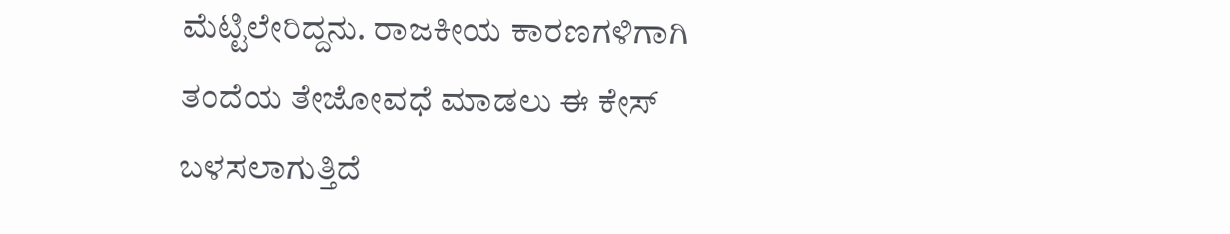ಮೆಟ್ಟಿಲೇರಿದ್ದನು. ರಾಜಕೀಯ ಕಾರಣಗಳಿಗಾಗಿ ತಂದೆಯ ತೇಜೋವಧೆ ಮಾಡಲು ಈ ಕೇಸ್ ಬಳಸಲಾಗುತ್ತಿದೆ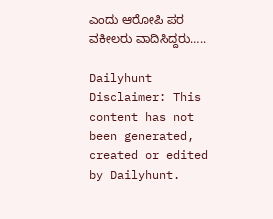ಎಂದು ಆರೋಪಿ ಪರ ವಕೀಲರು ವಾದಿಸಿದ್ದರು…..

Dailyhunt
Disclaimer: This content has not been generated, created or edited by Dailyhunt.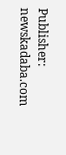Publisher: newskadaba.com